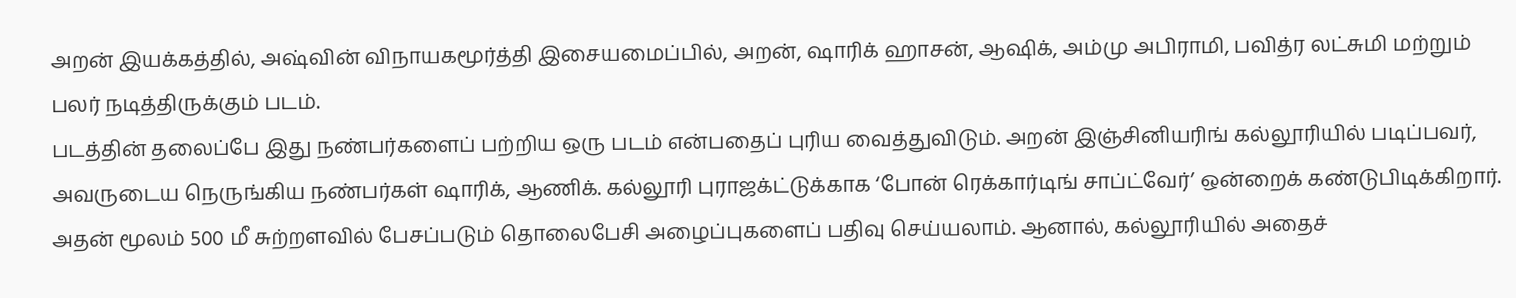அறன் இயக்கத்தில், அஷ்வின் விநாயகமூர்த்தி இசையமைப்பில், அறன், ஷாரிக் ஹாசன், ஆஷிக், அம்மு அபிராமி, பவித்ர லட்சுமி மற்றும் பலர் நடித்திருக்கும் படம்.
படத்தின் தலைப்பே இது நண்பர்களைப் பற்றிய ஒரு படம் என்பதைப் புரிய வைத்துவிடும். அறன் இஞ்சினியரிங் கல்லூரியில் படிப்பவர், அவருடைய நெருங்கிய நண்பர்கள் ஷாரிக், ஆணிக். கல்லூரி புராஜக்ட்டுக்காக ‘போன் ரெக்கார்டிங் சாப்ட்வேர்’ ஒன்றைக் கண்டுபிடிக்கிறார். அதன் மூலம் 500 மீ சுற்றளவில் பேசப்படும் தொலைபேசி அழைப்புகளைப் பதிவு செய்யலாம். ஆனால், கல்லூரியில் அதைச்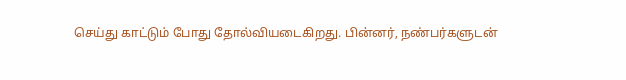செய்து காட்டும் போது தோல்வியடைகிறது. பின்னர், நண்பர்களுடன்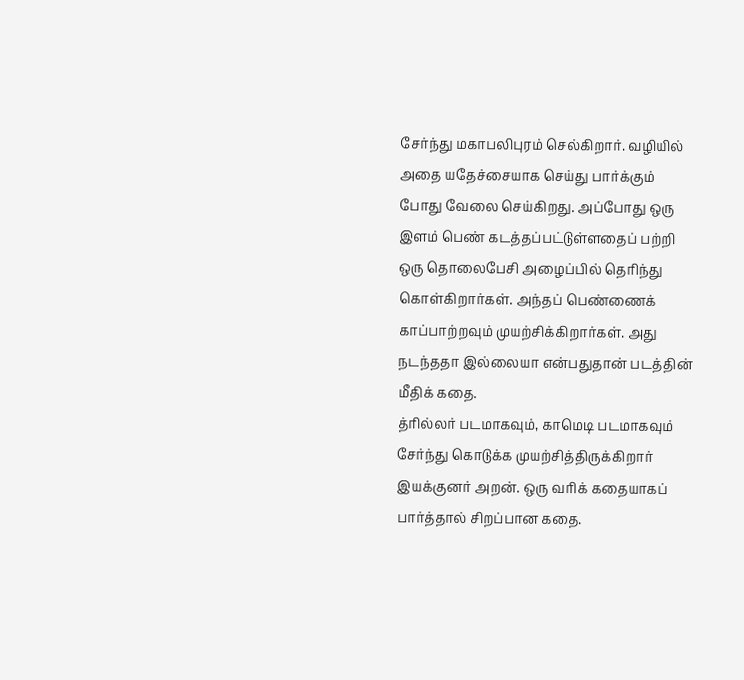சேர்ந்து மகாபலிபுரம் செல்கிறார். வழியில் அதை யதேச்சையாக செய்து பார்க்கும் போது வேலை செய்கிறது. அப்போது ஒரு இளம் பெண் கடத்தப்பட்டுள்ளதைப் பற்றி ஒரு தொலைபேசி அழைப்பில் தெரிந்து கொள்கிறார்கள். அந்தப் பெண்ணைக் காப்பாற்றவும் முயற்சிக்கிறார்கள். அது நடந்ததா இல்லையா என்பதுதான் படத்தின் மீதிக் கதை.
த்ரில்லர் படமாகவும், காமெடி படமாகவும் சேர்ந்து கொடுக்க முயற்சித்திருக்கிறார் இயக்குனர் அறன். ஒரு வரிக் கதையாகப் பார்த்தால் சிறப்பான கதை.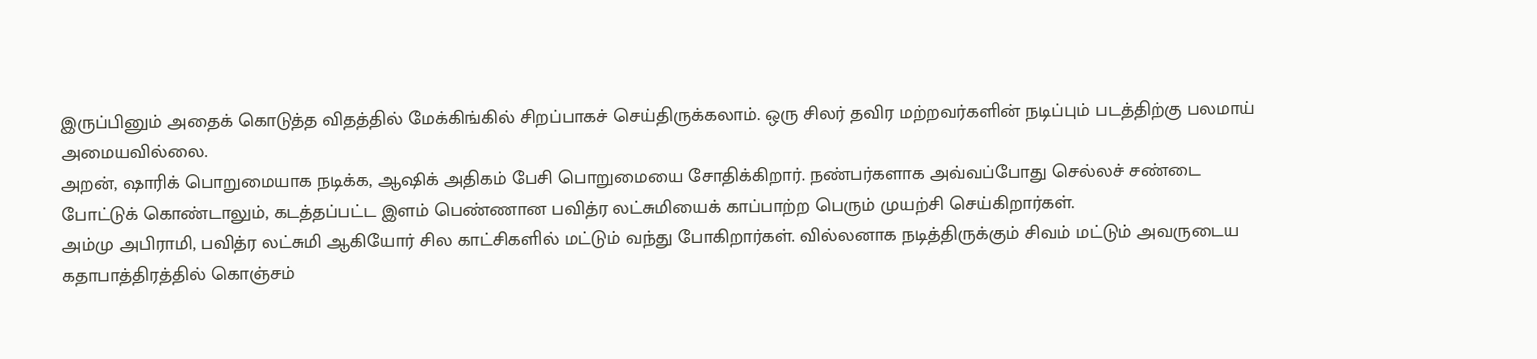இருப்பினும் அதைக் கொடுத்த விதத்தில் மேக்கிங்கில் சிறப்பாகச் செய்திருக்கலாம். ஒரு சிலர் தவிர மற்றவர்களின் நடிப்பும் படத்திற்கு பலமாய் அமையவில்லை.
அறன், ஷாரிக் பொறுமையாக நடிக்க, ஆஷிக் அதிகம் பேசி பொறுமையை சோதிக்கிறார். நண்பர்களாக அவ்வப்போது செல்லச் சண்டை போட்டுக் கொண்டாலும், கடத்தப்பட்ட இளம் பெண்ணான பவித்ர லட்சுமியைக் காப்பாற்ற பெரும் முயற்சி செய்கிறார்கள்.
அம்மு அபிராமி, பவித்ர லட்சுமி ஆகியோர் சில காட்சிகளில் மட்டும் வந்து போகிறார்கள். வில்லனாக நடித்திருக்கும் சிவம் மட்டும் அவருடைய கதாபாத்திரத்தில் கொஞ்சம்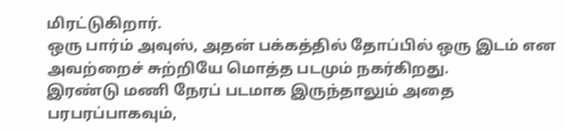மிரட்டுகிறார்.
ஒரு பார்ம் அவுஸ், அதன் பக்கத்தில் தோப்பில் ஒரு இடம் என அவற்றைச் சுற்றியே மொத்த படமும் நகர்கிறது.
இரண்டு மணி நேரப் படமாக இருந்தாலும் அதை பரபரப்பாகவும்,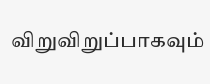விறுவிறுப்பாகவும்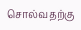சொல்வதற்கு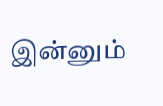இன்னும்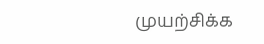முயற்சிக்க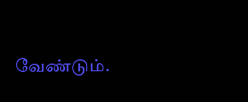வேண்டும்.